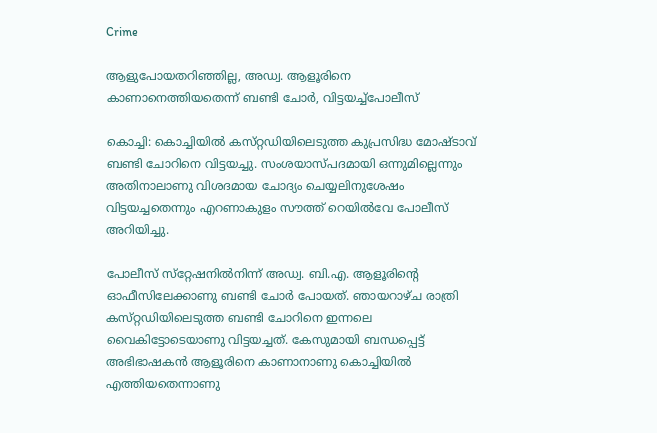Crime

ആളുപോയതറിഞ്ഞില്ല, അഡ്വ. ആളൂരിനെ കാണാനെത്തിയതെന്ന്‌ ബണ്ടി ചോര്‍, വിട്ടയച്ച്പോലീസ്‌

കൊച്ചി: കൊച്ചിയില്‍ കസ്‌റ്റഡിയിലെടുത്ത കുപ്രസിദ്ധ മോഷ്‌ടാവ്‌ ബണ്ടി ചോറിനെ വിട്ടയച്ചു. സംശയാസ്‌പദമായി ഒന്നുമില്ലെന്നും അതിനാലാണു വിശദമായ ചോദ്യം ചെയ്യലിനുശേഷം വിട്ടയച്ചതെന്നും എറണാകുളം സൗത്ത്‌ റെയില്‍വേ പോലീസ്‌ അറിയിച്ചു.

പോലീസ്‌ സ്‌റ്റേഷനില്‍നിന്ന്‌ അഡ്വ. ബി.എ. ആളൂരിന്റെ ഓഫീസിലേക്കാണു ബണ്ടി ചോര്‍ പോയത്‌. ഞായറാഴ്‌ച രാത്രി കസ്‌റ്റഡിയിലെടുത്ത ബണ്ടി ചോറിനെ ഇന്നലെ വൈകിട്ടോടെയാണു വിട്ടയച്ചത്‌. കേസുമായി ബന്ധപ്പെട്ട്‌ അഭിഭാഷകന്‍ ആളൂരിനെ കാണാനാണു കൊച്ചിയില്‍ എത്തിയതെന്നാണു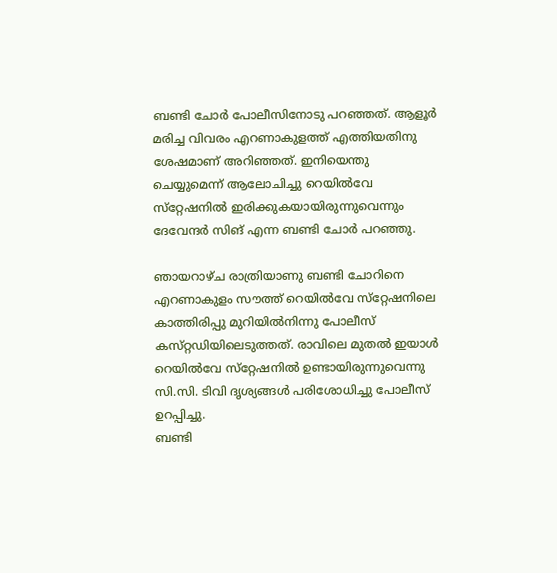ബണ്ടി ചോര്‍ പോലീസിനോടു പറഞ്ഞത്‌. ആളൂര്‍ മരിച്ച വിവരം എറണാകുളത്ത്‌ എത്തിയതിനു ശേഷമാണ്‌ അറിഞ്ഞത്‌. ഇനിയെന്തു ചെയ്യുമെന്ന്‌ ആലോചിച്ചു റെയില്‍വേ സ്‌റ്റേഷനില്‍ ഇരിക്കുകയായിരുന്നുവെന്നും ദേവേന്ദര്‍ സിങ്‌ എന്ന ബണ്ടി ചോര്‍ പറഞ്ഞു.

ഞായറാഴ്‌ച രാത്രിയാണു ബണ്ടി ചോറിനെ എറണാകുളം സൗത്ത്‌ റെയില്‍വേ സ്‌റ്റേഷനിലെ കാത്തിരിപ്പു മുറിയില്‍നിന്നു പോലീസ്‌ കസ്‌റ്റഡിയിലെടുത്തത്‌. രാവിലെ മുതല്‍ ഇയാള്‍ റെയില്‍വേ സ്‌റ്റേഷനില്‍ ഉണ്ടായിരുന്നുവെന്നു സി.സി. ടിവി ദൃശ്യങ്ങള്‍ പരിശോധിച്ചു പോലീസ്‌ ഉറപ്പിച്ചു.
ബണ്ടി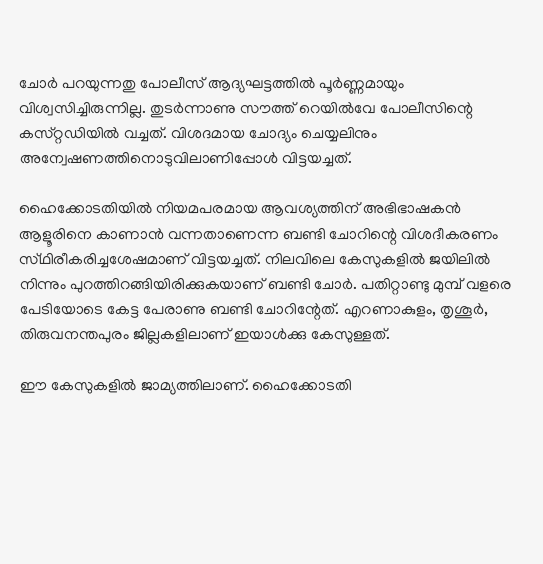ചോര്‍ പറയുന്നതു പോലീസ്‌ ആദ്യഘട്ടത്തില്‍ പൂര്‍ണ്ണമായും വിശ്വസിച്ചിരുന്നില്ല. തുടര്‍ന്നാണു സൗത്ത്‌ റെയില്‍വേ പോലീസിന്റെ കസ്‌റ്റഡിയില്‍ വച്ചത്‌. വിശദമായ ചോദ്യം ചെയ്യലിനും അന്വേഷണത്തിനൊടുവിലാണിപ്പോള്‍ വിട്ടയച്ചത്‌.

ഹൈക്കോടതിയില്‍ നിയമപരമായ ആവശ്യത്തിന്‌ അഭിഭാഷകന്‍ ആളൂരിനെ കാണാന്‍ വന്നതാണെന്ന ബണ്ടി ചോറിന്റെ വിശദീകരണം സ്‌ഥിരീകരിച്ചശേഷമാണ്‌ വിട്ടയച്ചത്‌. നിലവിലെ കേസുകളില്‍ ജയിലില്‍ നിന്നും പുറത്തിറങ്ങിയിരിക്കുകയാണ്‌ ബണ്ടി ചോര്‍. പതിറ്റാണ്ടു മുമ്പ്‌ വളരെ പേടിയോടെ കേട്ട പേരാണു ബണ്ടി ചോറിന്റേത്‌. എറണാകുളം, തൃശൂര്‍, തിരുവനന്തപുരം ജില്ലകളിലാണ്‌ ഇയാള്‍ക്കു കേസുള്ളത്‌.

ഈ കേസുകളില്‍ ജാമ്യത്തിലാണ്‌. ഹൈക്കോടതി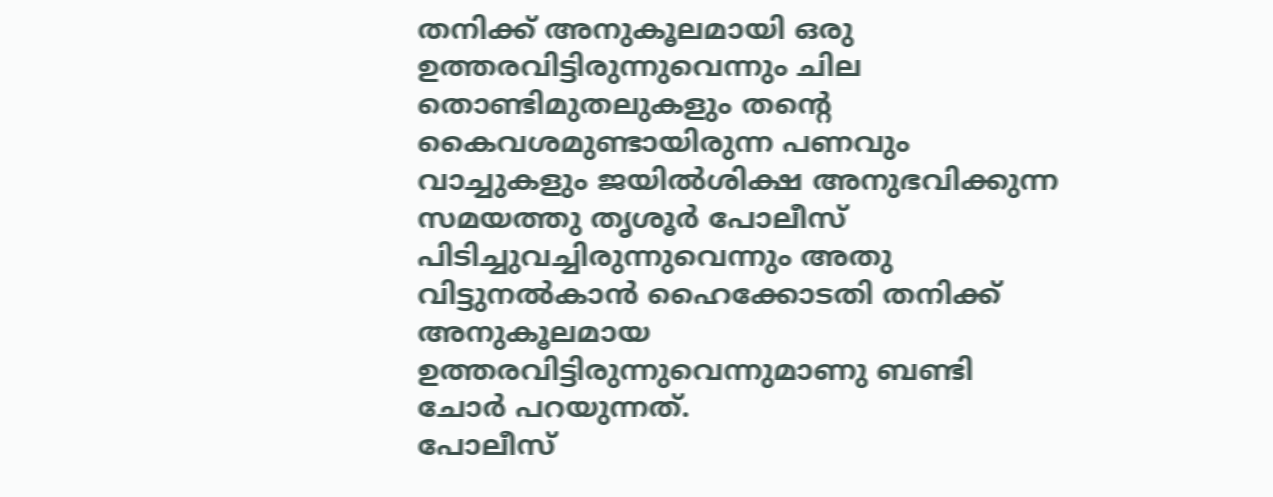തനിക്ക്‌ അനുകൂലമായി ഒരു ഉത്തരവിട്ടിരുന്നുവെന്നും ചില തൊണ്ടിമുതലുകളും തന്റെ കൈവശമുണ്ടായിരുന്ന പണവും വാച്ചുകളും ജയില്‍ശിക്ഷ അനുഭവിക്കുന്ന സമയത്തു തൃശൂര്‍ പോലീസ്‌ പിടിച്ചുവച്ചിരുന്നുവെന്നും അതു വിട്ടുനല്‍കാന്‍ ഹൈക്കോടതി തനിക്ക്‌ അനുകൂലമായ ഉത്തരവിട്ടിരുന്നുവെന്നുമാണു ബണ്ടി ചോര്‍ പറയുന്നത്‌.
പോലീസ്‌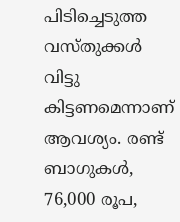പിടിച്ചെടുത്ത വസ്‌തുക്കള്‍ വിട്ടു കിട്ടണമെന്നാണ്‌ ആവശ്യം. രണ്ട്‌ ബാഗുകള്‍, 76,000 രൂപ,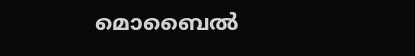മൊബൈല്‍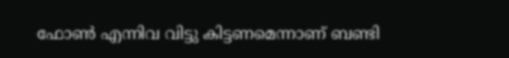ഫോണ്‍ എന്നിവ വിട്ടു കിട്ടണമെന്നാണ്‌ ബണ്ടി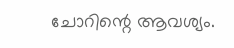ചോറിന്റെ ആവശ്യം.